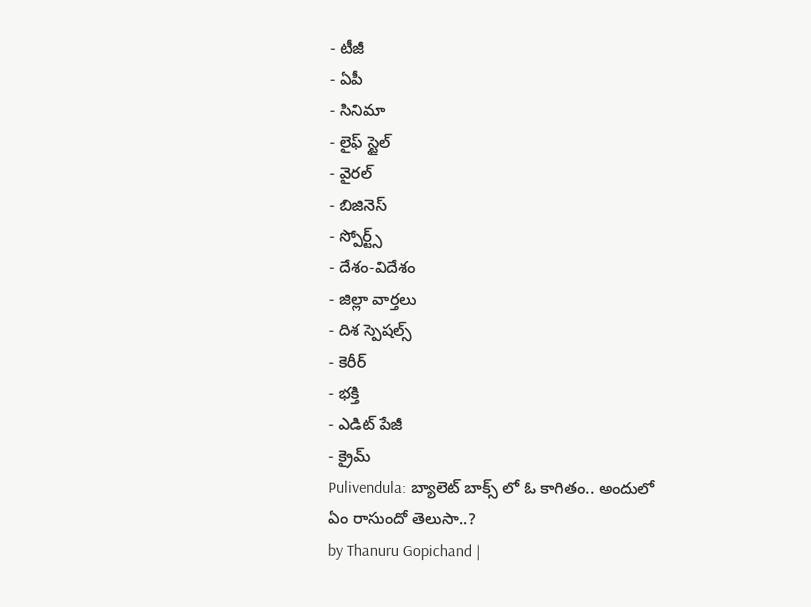- టీజీ
- ఏపీ
- సినిమా
- లైఫ్ స్టైల్
- వైరల్
- బిజినెస్
- స్పోర్ట్స్
- దేశం-విదేశం
- జిల్లా వార్తలు
- దిశ స్పెషల్స్
- కెరీర్
- భక్తి
- ఎడిట్ పేజీ
- క్రైమ్
Pulivendula: బ్యాలెట్ బాక్స్ లో ఓ కాగితం.. అందులో ఏం రాసుందో తెలుసా..?
by Thanuru Gopichand |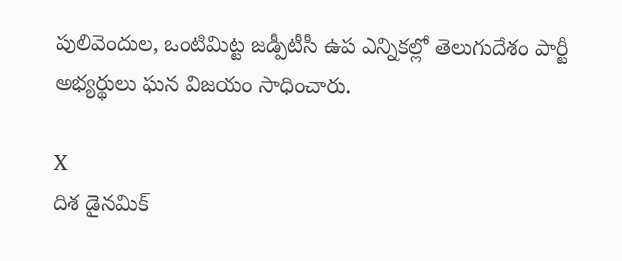పులివెందుల, ఒంటిమిట్ట జడ్పీటీసీ ఉప ఎన్నికల్లో తెలుగుదేశం పార్టీ అభ్యర్థులు ఘన విజయం సాధించారు.

X
దిశ డైనమిక్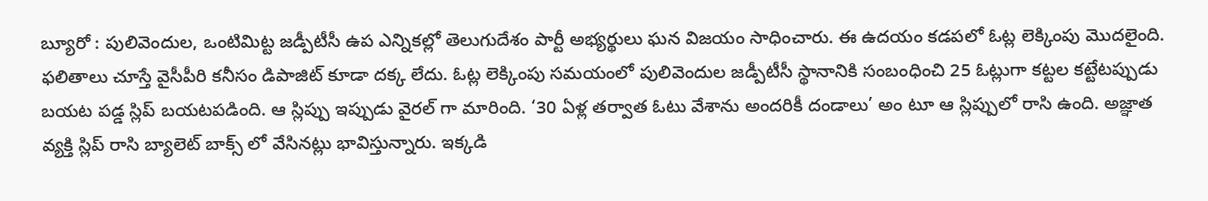బ్యూరో : పులివెందుల, ఒంటిమిట్ట జడ్పీటీసీ ఉప ఎన్నికల్లో తెలుగుదేశం పార్టీ అభ్యర్థులు ఘన విజయం సాధించారు. ఈ ఉదయం కడపలో ఓట్ల లెక్కింపు మొదలైంది. ఫలితాలు చూస్తే వైసీపీరి కనీసం డిపాజిట్ కూడా దక్క లేదు. ఓట్ల లెక్కింపు సమయంలో పులివెందుల జడ్పీటీసీ స్థానానికి సంబంధించి 25 ఓట్లుగా కట్టల కట్టేటప్పుడు బయట పడ్డ స్లిప్ బయటపడింది. ఆ స్లిప్పు ఇప్పుడు వైరల్ గా మారింది. ‘30 ఏళ్ల తర్వాత ఓటు వేశాను అందరికీ దండాలు’ అం టూ ఆ స్లిప్పులో రాసి ఉంది. అజ్ఞాత వ్యక్తి స్లిప్ రాసి బ్యాలెట్ బాక్స్ లో వేసినట్లు భావిస్తున్నారు. ఇక్కడి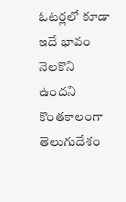ఓటర్లలో కూడా ఇదే భావం నెలకొని ఉందని కొంతకాలంగా తెలుగుదేశం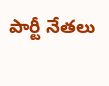పార్టీ నేతలు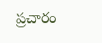ప్రచారం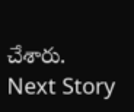చేశారు.
Next Story